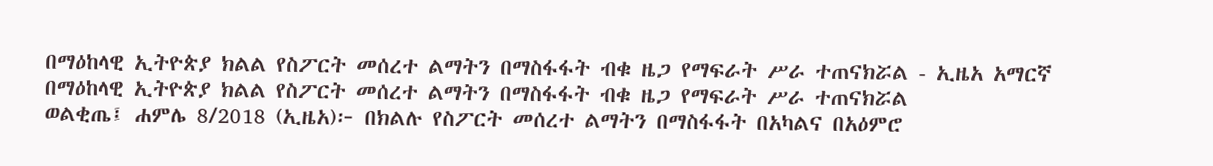በማዕከላዊ ኢትዮጵያ ክልል የስፖርት መሰረተ ልማትን በማስፋፋት ብቁ ዜጋ የማፍራት ሥራ ተጠናክሯል - ኢዜአ አማርኛ
በማዕከላዊ ኢትዮጵያ ክልል የስፖርት መሰረተ ልማትን በማስፋፋት ብቁ ዜጋ የማፍራት ሥራ ተጠናክሯል
ወልቂጤ፤ ሐምሌ 8/2018 (ኢዜአ)፦ በክልሉ የስፖርት መሰረተ ልማትን በማስፋፋት በአካልና በአዕምሮ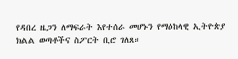የዳበረ ዜጋን ለማፍራት እየተሰራ መሆኑን የማዕከላዊ ኢትዮጵያ ክልል ወጣቶችና ስፖርት ቢሮ ገለጸ።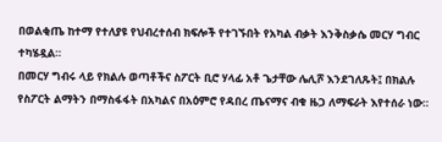በወልቂጤ ከተማ የተለያዩ የህብረተሰብ ክፍሎች የተገኙበት የአካል ብቃት እንቅስቃሴ መርሃ ግብር ተካሄዷል።
በመርሃ ግብሩ ላይ የክልሉ ወጣቶችና ስፖርት ቢሮ ሃላፊ አቶ ጌታቸው ሌሊሾ እንደገለጹት፤ በክልሉ የስፖርት ልማትን በማስፋፋት በአካልና በአዕምሮ የዳበረ ጤናማና ብቁ ዜጋ ለማፍራት እየተሰራ ነው።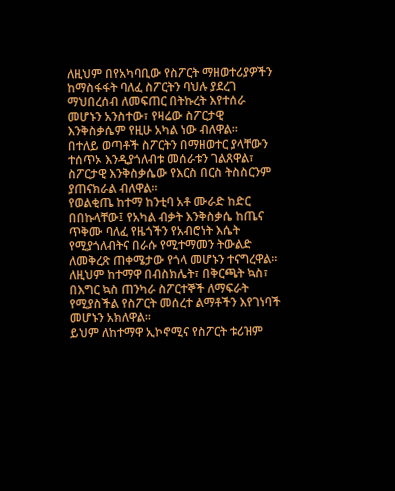ለዚህም በየአካባቢው የስፖርት ማዘወተሪያዎችን ከማስፋፋት ባለፈ ስፖርትን ባህሉ ያደረገ ማህበረሰብ ለመፍጠር በትኩረት እየተሰራ መሆኑን አንስተው፣ የዛሬው ስፖርታዊ እንቅስቃሴም የዚሁ አካል ነው ብለዋል።
በተለይ ወጣቶች ስፖርትን በማዘወተር ያላቸውን ተሰጥኦ እንዲያጎለብቱ መሰራቱን ገልጸዋል፣ ስፖርታዊ እንቅስቃሴው የእርስ በርስ ትስስርንም ያጠናክራል ብለዋል።
የወልቂጤ ከተማ ከንቲባ አቶ ሙራድ ከድር በበኩላቸው፤ የአካል ብቃት እንቅስቃሴ ከጤና ጥቅሙ ባለፈ የዜጎችን የአብሮነት እሴት የሚያጎለብትና በራሱ የሚተማመን ትውልድ ለመቅረጽ ጠቀሜታው የጎላ መሆኑን ተናግረዋል።
ለዚህም ከተማዋ በብስክሌት፣ በቅርጫት ኳስ፣ በእግር ኳስ ጠንካራ ስፖርተኞች ለማፍራት የሚያስችል የስፖርት መሰረተ ልማቶችን እየገነባች መሆኑን አክለዋል።
ይህም ለከተማዋ ኢኮኖሚና የስፖርት ቱሪዝም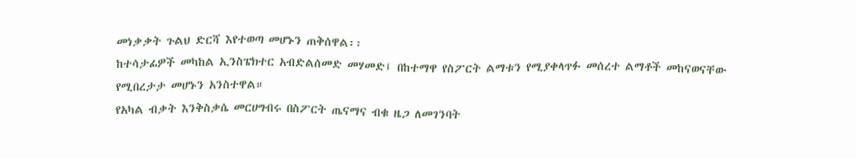መነቃቃት ጉልህ ድርሻ እየተወጣ መሆኑን ጠቅሰዋል፡፡
ከተሳታፊዎች መካከል ኢንስፔክተር አብድልሰመድ መሃመድ፤ በከተማዋ የስፖርት ልማቱን የሚያቀላጥፉ መሰረተ ልማቶች መከናወናቸው የሚበረታታ መሆኑን አንስተዋል።
የአካል ብቃት እንቅስቃሴ መርሀግብሩ በስፖርት ጤናማና ብቁ ዜጋ ለመገንባት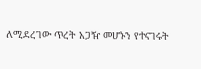ለሚደረገው ጥረት አጋዥ መሆኑን የተናገሩት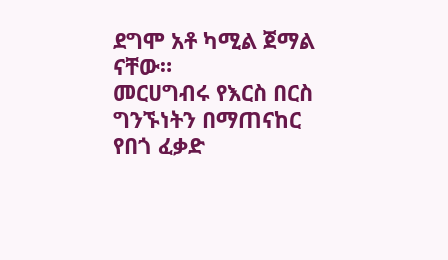ደግሞ አቶ ካሚል ጀማል ናቸው።
መርሀግብሩ የእርስ በርስ ግንኙነትን በማጠናከር የበጎ ፈቃድ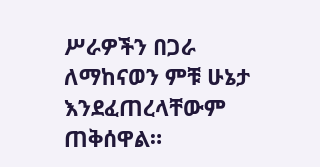ሥራዎችን በጋራ ለማከናወን ምቹ ሁኔታ እንደፈጠረላቸውም ጠቅሰዋል።